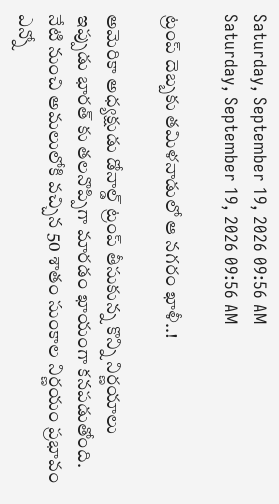Saturday, September 19, 2026 09:56 AM
Saturday, September 19, 2026 09:56 AM

ట్రంప్ దెబ్బకు తమిళనాడులో ఆ నగరం ఖాళీ..!

అమెరికా అధ్యక్షుడు డోనాల్డ్ ట్రంప్ తీసుకున్న కొన్ని నిర్ణయాలు ఇప్పుడు భారత్ కు తలనొప్పిగా మారడం ఖాయంగా కనపడుతోంది. నేటి నుంచి అమలులోకి వచ్చిన 50 శాతం సుంకాల నిర్ణయం ప్రభావం ఎన్నో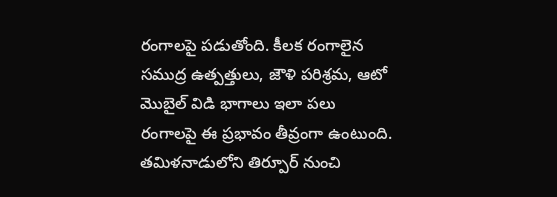రంగాలపై పడుతోంది. కీలక రంగాలైన సముద్ర ఉత్పత్తులు, జౌళి పరిశ్రమ, ఆటో మొబైల్ విడి భాగాలు ఇలా పలు రంగాలపై ఈ ప్రభావం తీవ్రంగా ఉంటుంది. తమిళనాడులోని తిర్పూర్ నుంచి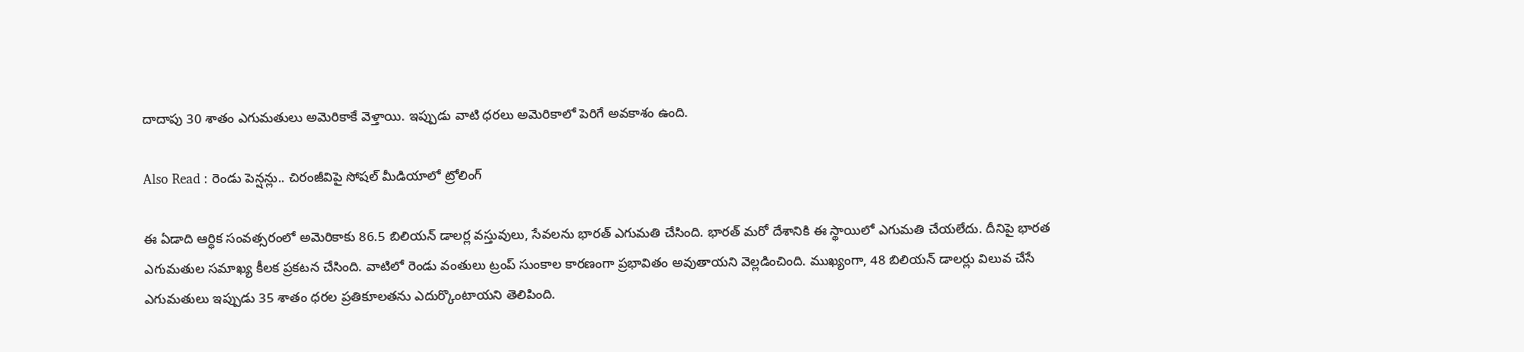దాదాపు 30 శాతం ఎగుమతులు అమెరికాకే వెళ్తాయి. ఇప్పుడు వాటి ధరలు అమెరికాలో పెరిగే అవకాశం ఉంది.

Also Read : రెండు పెన్షన్లు.. చిరంజీవిపై సోషల్ మీడియాలో ట్రోలింగ్

ఈ ఏడాది ఆర్ధిక సంవత్సరంలో అమెరికాకు 86.5 బిలియన్ డాలర్ల వస్తువులు, సేవలను భారత్ ఎగుమతి చేసింది. భారత్ మరో దేశానికి ఈ స్థాయిలో ఎగుమతి చేయలేదు. దీనిపై భారత ఎగుమతుల సమాఖ్య కీలక ప్రకటన చేసింది. వాటిలో రెండు వంతులు ట్రంప్ సుంకాల కారణంగా ప్రభావితం అవుతాయని వెల్లడించింది. ముఖ్యంగా, 48 బిలియన్ డాలర్లు విలువ చేసే ఎగుమతులు ఇప్పుడు 35 శాతం ధరల ప్రతికూలతను ఎదుర్కొంటాయని తెలిపింది.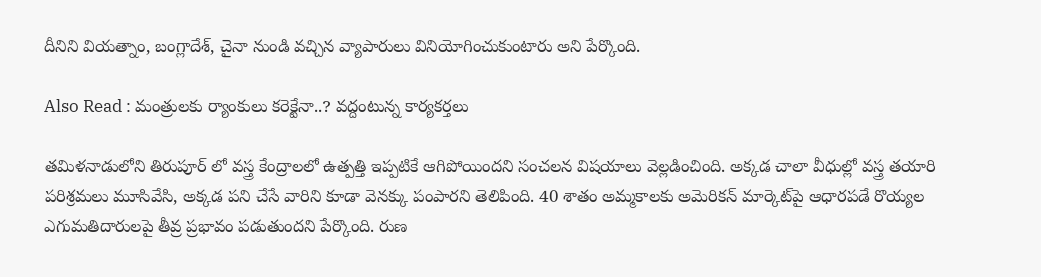దీనిని వియత్నాం, బంగ్లాదేశ్, చైనా నుండి వచ్చిన వ్యాపారులు వినియోగించుకుంటారు అని పేర్కొంది.

Also Read : మంత్రులకు ర్యాంకులు కరెక్టేనా..? వద్దంటున్న కార్యకర్తలు

తమిళనాడులోని తిరుపూర్ లో వస్త్ర కేంద్రాలలో ఉత్పత్తి ఇప్పటికే ఆగిపోయిందని సంచలన విషయాలు వెల్లడించింది. అక్కడ చాలా వీధుల్లో వస్త్ర తయారి పరిశ్రమలు మూసివేసి, అక్కడ పని చేసే వారిని కూడా వెనక్కు పంపారని తెలిపింది. 40 శాతం అమ్మకాలకు అమెరికన్ మార్కెట్‌పై ఆధారపడే రొయ్యల ఎగుమతిదారులపై తీవ్ర ప్రభావం పడుతుందని పేర్కొంది. రుణ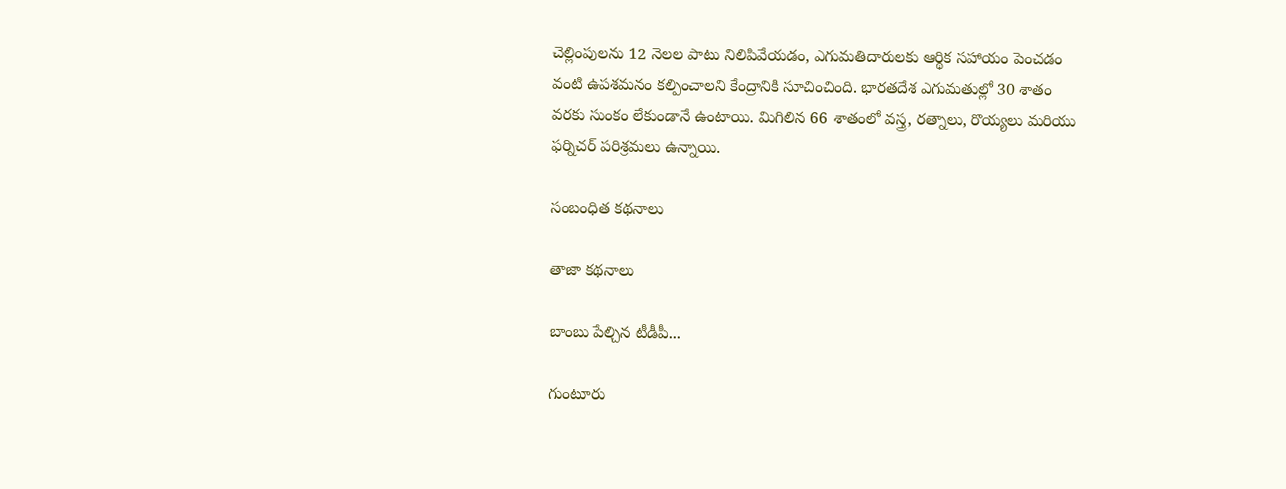చెల్లింపులను 12 నెలల పాటు నిలిపివేయడం, ఎగుమతిదారులకు ఆర్థిక సహాయం పెంచడం వంటి ఉపశమనం కల్పించాలని కేంద్రానికి సూచించింది. భారతదేశ ఎగుమతుల్లో 30 శాతం వరకు సుంకం లేకుండానే ఉంటాయి. మిగిలిన 66 శాతంలో వస్త్ర, రత్నాలు, రొయ్యలు మరియు ఫర్నిచర్ పరిశ్రమలు ఉన్నాయి.

సంబంధిత కథనాలు

తాజా కథనాలు

బాంబు పేల్చిన టీడీపీ...

గుంటూరు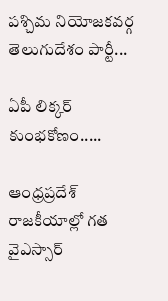పశ్చిమ నియోజకవర్గ తెలుగుదేశం పార్టీ...

ఏపీ లిక్కర్ కుంభకోణం.....

ఆంధ్రప్రదేశ్ రాజకీయాల్లో గత వైఎస్సార్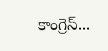కాంగ్రెస్...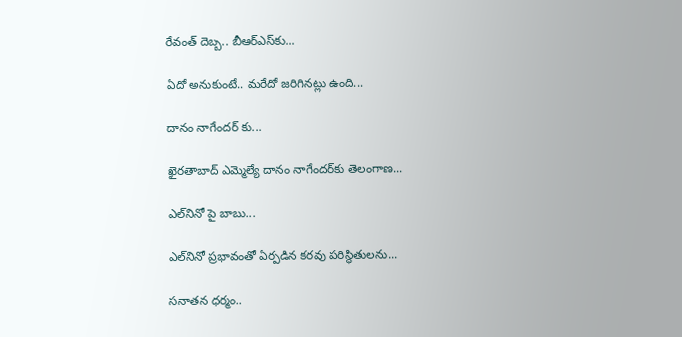రేవంత్ దెబ్బ.. బీఆర్ఎస్‌కు...

ఏదో అనుకుంటే.. మరేదో జరిగినట్లు ఉంది...

దానం నాగేందర్ కు...

ఖైరతాబాద్‌ ఎమ్మెల్యే దానం నాగేందర్‌కు తెలంగాణ...

ఎల్‌నినో పై బాబు...

ఎల్‌నినో ప్రభావంతో ఏర్పడిన కరవు పరిస్థితులను...

సనాతన ధర్మం..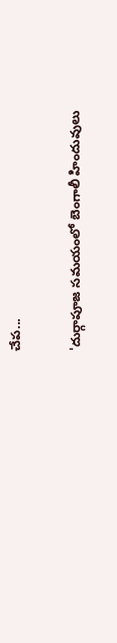చేప...

'దుర్గాపూజ సమయంలో బెంగాలీ హిందువులు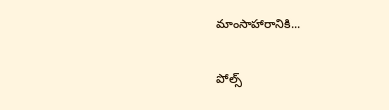మాంసాహారానికి...

పోల్స్